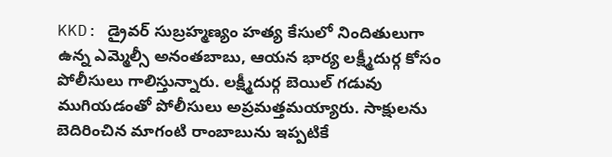KKD: డ్రైవర్ సుబ్రహ్మణ్యం హత్య కేసులో నిందితులుగా ఉన్న ఎమ్మెల్సీ అనంతబాబు, ఆయన భార్య లక్ష్మీదుర్గ కోసం పోలీసులు గాలిస్తున్నారు. లక్ష్మీదుర్గ బెయిల్ గడువు ముగియడంతో పోలీసులు అప్రమత్తమయ్యారు. సాక్షులను బెదిరించిన మాగంటి రాంబాబును ఇప్పటికే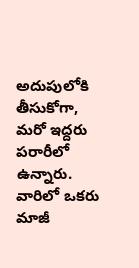అదుపులోకి తీసుకోగా, మరో ఇద్దరు పరారీలో ఉన్నారు. వారిలో ఒకరు మాజీ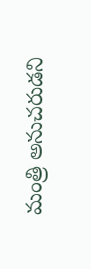మంత్రి అనుచరుడని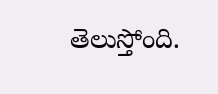తెలుస్తోంది.